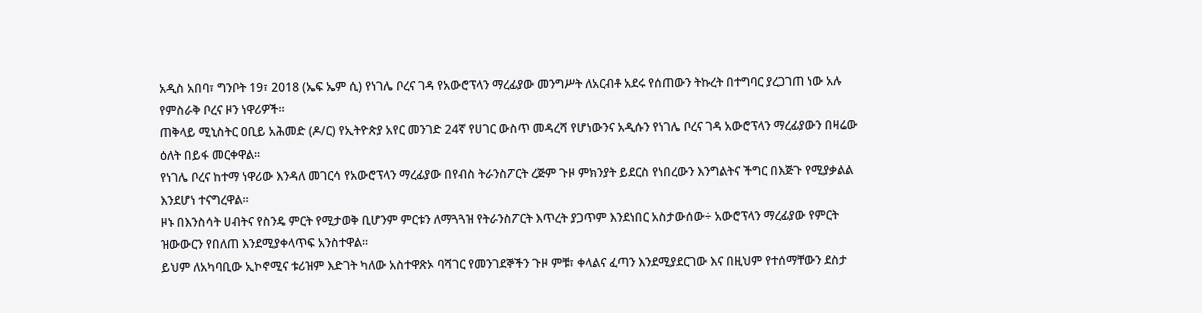አዲስ አበባ፣ ግንቦት 19፣ 2018 (ኤፍ ኤም ሲ) የነገሌ ቦረና ገዳ የአውሮፕላን ማረፊያው መንግሥት ለአርብቶ አደሩ የሰጠውን ትኩረት በተግባር ያረጋገጠ ነው አሉ የምስራቅ ቦረና ዞን ነዋሪዎች።
ጠቅላይ ሚኒስትር ዐቢይ አሕመድ (ዶ/ር) የኢትዮጵያ አየር መንገድ 24ኛ የሀገር ውስጥ መዳረሻ የሆነውንና አዲሱን የነገሌ ቦረና ገዳ አውሮፕላን ማረፊያውን በዛሬው ዕለት በይፋ መርቀዋል።
የነገሌ ቦረና ከተማ ነዋሪው እንዳለ መገርሳ የአውሮፕላን ማረፊያው በየብስ ትራንስፖርት ረጅም ጉዞ ምክንያት ይደርስ የነበረውን እንግልትና ችግር በእጅጉ የሚያቃልል እንደሆነ ተናግረዋል።
ዞኑ በእንስሳት ሀብትና የስንዴ ምርት የሚታወቅ ቢሆንም ምርቱን ለማጓጓዝ የትራንስፖርት እጥረት ያጋጥም እንደነበር አስታውሰው÷ አውሮፕላን ማረፊያው የምርት ዝውውርን የበለጠ እንደሚያቀላጥፍ አንስተዋል።
ይህም ለአካባቢው ኢኮኖሚና ቱሪዝም እድገት ካለው አስተዋጽኦ ባሻገር የመንገደኞችን ጉዞ ምቹ፣ ቀላልና ፈጣን እንደሚያደርገው እና በዚህም የተሰማቸውን ደስታ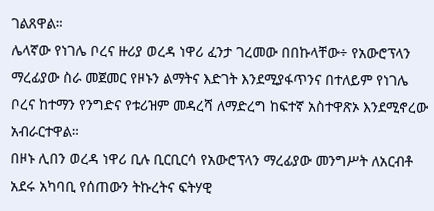ገልጸዋል።
ሌላኛው የነገሌ ቦረና ዙሪያ ወረዳ ነዋሪ ፈንታ ገረመው በበኩላቸው÷ የአውሮፕላን ማረፊያው ስራ መጀመር የዞኑን ልማትና እድገት እንደሚያፋጥንና በተለይም የነገሌ ቦረና ከተማን የንግድና የቱሪዝም መዳረሻ ለማድረግ ከፍተኛ አስተዋጽኦ እንደሚኖረው አብራርተዋል።
በዞኑ ሊበን ወረዳ ነዋሪ ቢሉ ቢርቢርሳ የአውሮፕላን ማረፊያው መንግሥት ለአርብቶ አደሩ አካባቢ የሰጠውን ትኩረትና ፍትሃዊ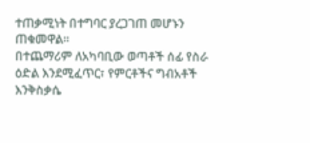ተጠቃሚነት በተግባር ያረጋገጠ መሆኑን ጠቁመዋል።
በተጨማሪም ለአካባቢው ወጣቶች ሰፊ የስራ ዕድል እንደሚፈጥር፣ የምርቶችና ግብአቶች እንቅስቃሴ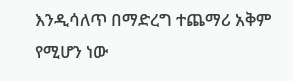እንዲሳለጥ በማድረግ ተጨማሪ አቅም የሚሆን ነው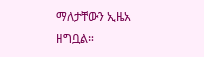ማለታቸውን ኢዜአ ዘግቧል።